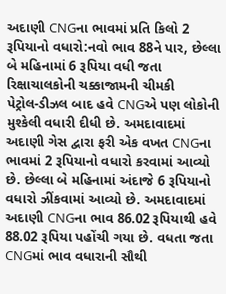અદાણી CNGના ભાવમાં પ્રતિ કિલો 2 રૂપિયાનો વધારો:નવો ભાવ 88ને પાર, છેલ્લા બે મહિનામાં 6 રૂપિયા વધી જતા રિક્ષાચાલકોની ચક્કાજામની ચીમકી
પેટ્રોલ-ડીઝલ બાદ હવે CNGએ પણ લોકોની મુશ્કેલી વધારી દીધી છે. અમદાવાદમાં અદાણી ગેસ દ્વારા ફરી એક વખત CNGના ભાવમાં 2 રૂપિયાનો વધારો કરવામાં આવ્યો છે. છેલ્લા બે મહિનામાં અંદાજે 6 રૂપિયાનો વધારો ઝીંકવામાં આવ્યો છે. અમદાવાદમાં અદાણી CNGના ભાવ 86.02 રૂપિયાથી હવે 88.02 રૂપિયા પહોંચી ગયા છે. વધતા જતા CNGમાં ભાવ વધારાની સૌથી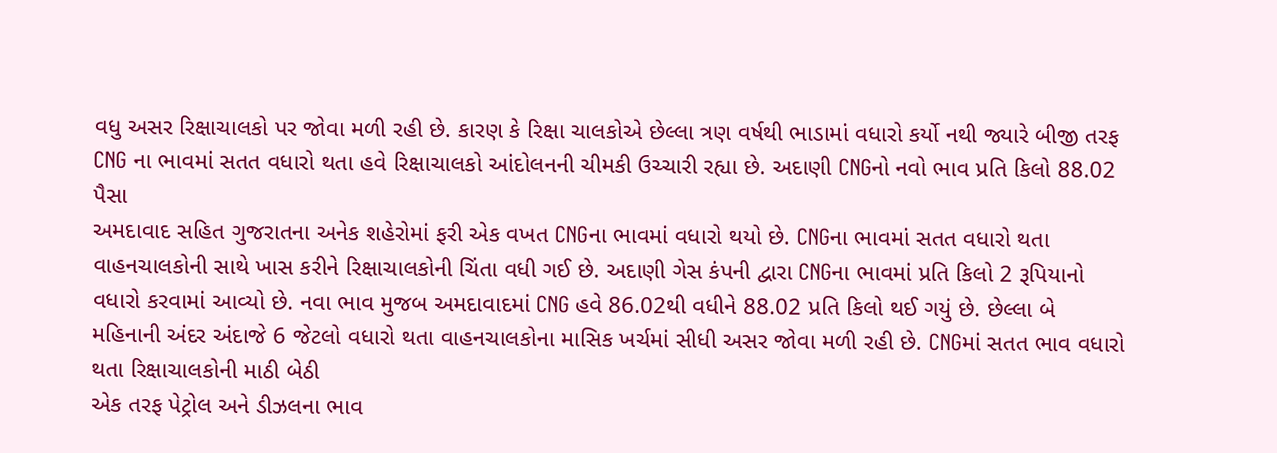વધુ અસર રિક્ષાચાલકો પર જોવા મળી રહી છે. કારણ કે રિક્ષા ચાલકોએ છેલ્લા ત્રણ વર્ષથી ભાડામાં વધારો કર્યો નથી જ્યારે બીજી તરફ CNG ના ભાવમાં સતત વધારો થતા હવે રિક્ષાચાલકો આંદોલનની ચીમકી ઉચ્ચારી રહ્યા છે. અદાણી CNGનો નવો ભાવ પ્રતિ કિલો 88.02 પૈસા
અમદાવાદ સહિત ગુજરાતના અનેક શહેરોમાં ફરી એક વખત CNGના ભાવમાં વધારો થયો છે. CNGના ભાવમાં સતત વધારો થતા વાહનચાલકોની સાથે ખાસ કરીને રિક્ષાચાલકોની ચિંતા વધી ગઈ છે. અદાણી ગેસ કંપની દ્વારા CNGના ભાવમાં પ્રતિ કિલો 2 રૂપિયાનો વધારો કરવામાં આવ્યો છે. નવા ભાવ મુજબ અમદાવાદમાં CNG હવે 86.02થી વધીને 88.02 પ્રતિ કિલો થઈ ગયું છે. છેલ્લા બે મહિનાની અંદર અંદાજે 6 જેટલો વધારો થતા વાહનચાલકોના માસિક ખર્ચમાં સીધી અસર જોવા મળી રહી છે. CNGમાં સતત ભાવ વધારો થતા રિક્ષાચાલકોની માઠી બેઠી
એક તરફ પેટ્રોલ અને ડીઝલના ભાવ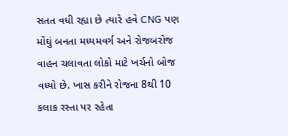સતત વધી રહ્યા છે ત્યારે હવે CNG પણ મોંઘું બનતા મધ્યમવર્ગ અને રોજબરોજ વાહન ચલાવતા લોકો માટે ખર્ચનો બોજ વધ્યો છે. ખાસ કરીને રોજના 8થી 10 કલાક રસ્તા પર રહેતા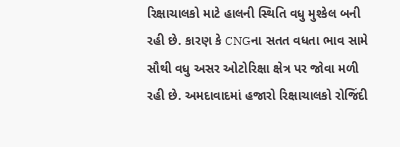રિક્ષાચાલકો માટે હાલની સ્થિતિ વધુ મુશ્કેલ બની રહી છે. કારણ કે CNGના સતત વધતા ભાવ સામે સૌથી વધુ અસર ઓટોરિક્ષા ક્ષેત્ર પર જોવા મળી રહી છે. અમદાવાદમાં હજારો રિક્ષાચાલકો રોજિંદી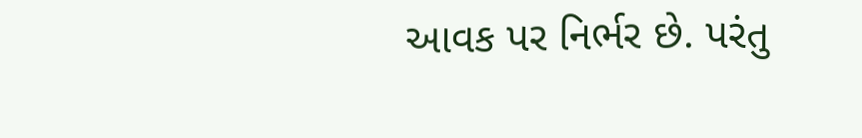આવક પર નિર્ભર છે. પરંતુ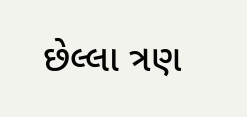છેલ્લા ત્રણ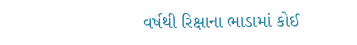વર્ષથી રિક્ષાના ભાડામાં કોઈ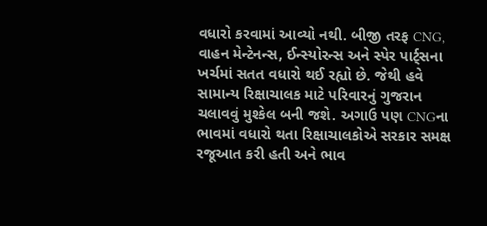વધારો કરવામાં આવ્યો નથી. બીજી તરફ CNG, વાહન મેન્ટેનન્સ, ઈન્સ્યોરન્સ અને સ્પેર પાર્ટ્સના ખર્ચમાં સતત વધારો થઈ રહ્યો છે. જેથી હવે સામાન્ય રિક્ષાચાલક માટે પરિવારનું ગુજરાન ચલાવવું મુશ્કેલ બની જશે. અગાઉ પણ CNGના ભાવમાં વધારો થતા રિક્ષાચાલકોએ સરકાર સમક્ષ રજૂઆત કરી હતી અને ભાવ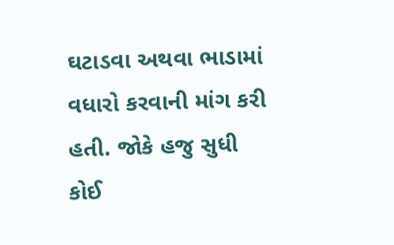ઘટાડવા અથવા ભાડામાં વધારો કરવાની માંગ કરી હતી. જોકે હજુ સુધી કોઈ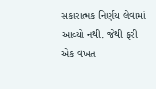સકારાત્મક નિર્ણય લેવામાં આવ્યો નથી. જેથી ફરી એક વખત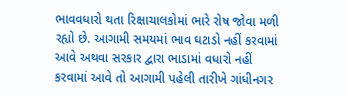ભાવવધારો થતા રિક્ષાચાલકોમાં ભારે રોષ જોવા મળી રહ્યો છે. આગામી સમયમાં ભાવ ઘટાડો નહીં કરવામાં આવે અથવા સરકાર દ્વારા ભાડામાં વધારો નહીં કરવામાં આવે તો આગામી પહેલી તારીખે ગાંધીનગર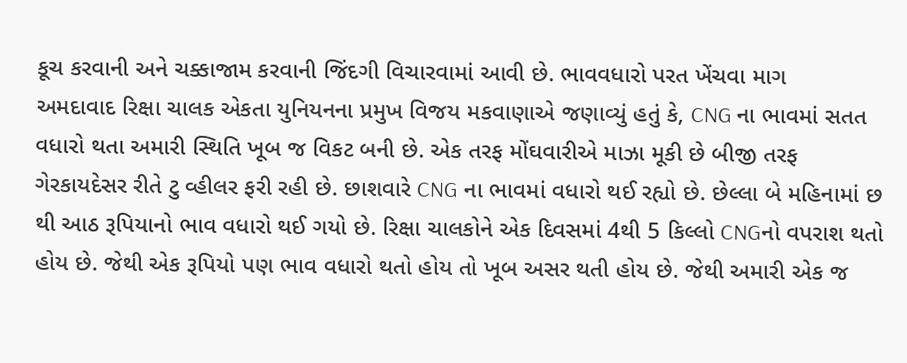કૂચ કરવાની અને ચક્કાજામ કરવાની જિંદગી વિચારવામાં આવી છે. ભાવવધારો પરત ખેંચવા માગ
અમદાવાદ રિક્ષા ચાલક એકતા યુનિયનના પ્રમુખ વિજય મકવાણાએ જણાવ્યું હતું કે, CNG ના ભાવમાં સતત વધારો થતા અમારી સ્થિતિ ખૂબ જ વિકટ બની છે. એક તરફ મોંઘવારીએ માઝા મૂકી છે બીજી તરફ ગેરકાયદેસર રીતે ટુ વ્હીલર ફરી રહી છે. છાશવારે CNG ના ભાવમાં વધારો થઈ રહ્યો છે. છેલ્લા બે મહિનામાં છ થી આઠ રૂપિયાનો ભાવ વધારો થઈ ગયો છે. રિક્ષા ચાલકોને એક દિવસમાં 4થી 5 કિલ્લો CNGનો વપરાશ થતો હોય છે. જેથી એક રૂપિયો પણ ભાવ વધારો થતો હોય તો ખૂબ અસર થતી હોય છે. જેથી અમારી એક જ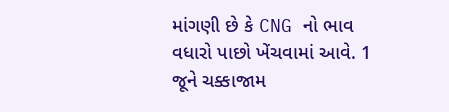માંગણી છે કે CNG નો ભાવ વધારો પાછો ખેંચવામાં આવે. 1 જૂને ચક્કાજામ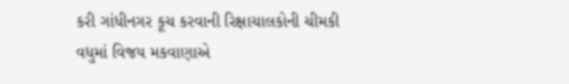કરી ગાંધીનગર કૂચ કરવાની રિક્ષાચાલકોની ચીમકી
વધુમાં વિજય મકવાણાએ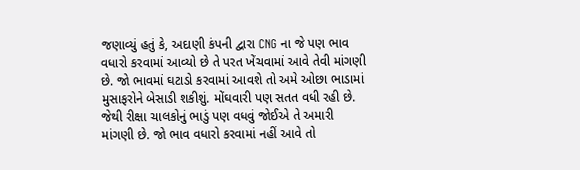જણાવ્યું હતું કે, અદાણી કંપની દ્વારા CNG ના જે પણ ભાવ વધારો કરવામાં આવ્યો છે તે પરત ખેંચવામાં આવે તેવી માંગણી છે. જો ભાવમાં ઘટાડો કરવામાં આવશે તો અમે ઓછા ભાડામાં મુસાફરોને બેસાડી શકીશું. મોંઘવારી પણ સતત વધી રહી છે. જેથી રીક્ષા ચાલકોનું ભાડું પણ વધવું જોઈએ તે અમારી માંગણી છે. જો ભાવ વધારો કરવામાં નહીં આવે તો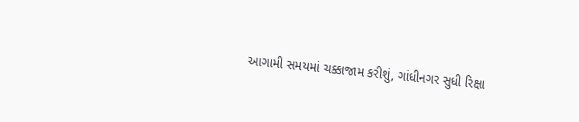આગામી સમયમાં ચક્કાજામ કરીશું, ગાંધીનગર સુધી રિક્ષા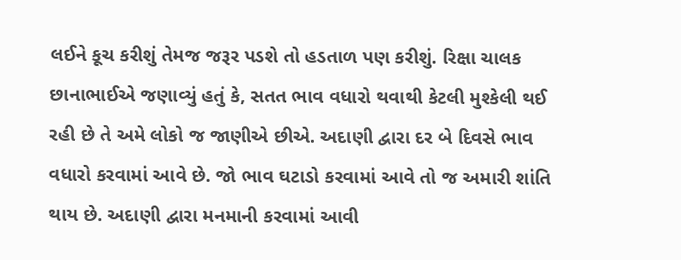લઈને કૂચ કરીશું તેમજ જરૂર પડશે તો હડતાળ પણ કરીશું. રિક્ષા ચાલક છાનાભાઈએ જણાવ્યું હતું કે, સતત ભાવ વધારો થવાથી કેટલી મુશ્કેલી થઈ રહી છે તે અમે લોકો જ જાણીએ છીએ. અદાણી દ્વારા દર બે દિવસે ભાવ વધારો કરવામાં આવે છે. જો ભાવ ઘટાડો કરવામાં આવે તો જ અમારી શાંતિ થાય છે. અદાણી દ્વારા મનમાની કરવામાં આવી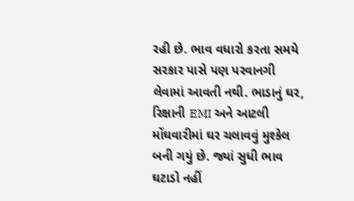રહી છે. ભાવ વધારો કરતા સમયે સરકાર પાસે પણ પરવાનગી લેવામાં આવતી નથી. ભાડાનું ઘર, રિક્ષાની EMI અને આટલી મોંઘવારીમાં ઘર ચલાવવું મુશ્કેલ બની ગયું છે. જ્યાં સુધી ભાવ ઘટાડો નહીં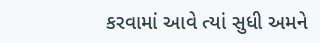કરવામાં આવે ત્યાં સુધી અમને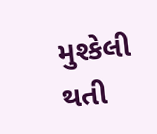મુશ્કેલી થતી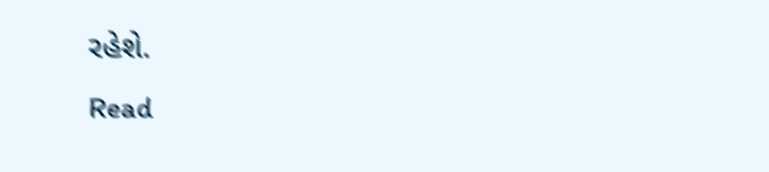રહેશે.
Read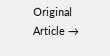Original Article →